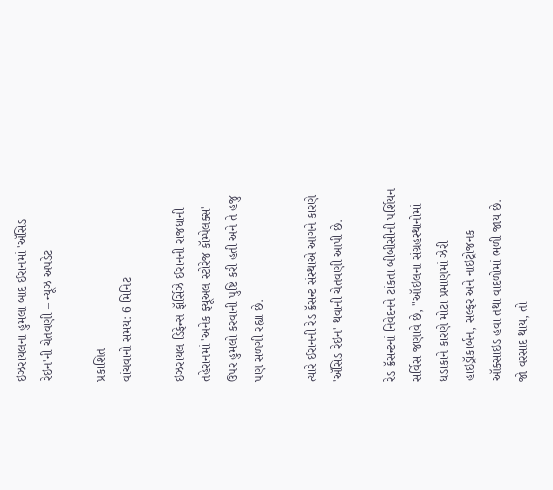ઇઝરાયલના હુમલા બાદ ઈરાનમાં 'ઍસિડ રેઇન'ની ચેતવણી – ન્યૂઝ અપડેટ

પ્રકાશિત
વાંચવાનો સમય: 6 મિનિટ

ઇઝરાયલ ડિફેન્સ ફૉર્સિઝે ઈરાનની રાજધાની તહેરાનમાં 'અનેક ફ્યૂઅલ સ્ટોરેજ કૉમ્પેલક્સ' ઉપર હુમલો કરવાની પુષ્ટિ કરી હતી અને તે હજુ પણ સળગી રહ્યા છે.

ત્યારે ઈરાનની રેડ ક્રૅસન્ટ સંસ્થાએ આગને કારણે 'ઍસિડ રેઇન' થવાની ચેતવણી આપી છે.

રેડ ક્રૅસન્ટનાં નિવેદનને ટાંકતા બીબીસીની પર્શિયન સર્વિસ જણાવે છે, "ઑઇલના સંગ્રહસ્થાનોમાં ધડાકાને કારણે મોટા પ્રમાણમાં ઝેરી હાઇડ્રૉકાર્બન, સલ્ફર અને નાઇટ્રોજનક ઑક્સાઇડ હવા તથા વાદળોમાં ભળી જાય છે. જો વરસાદ થાય, તો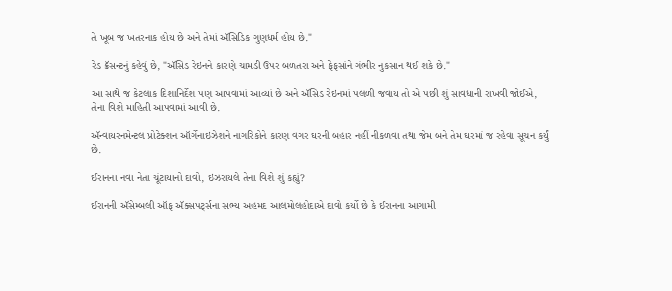તે ખૂબ જ ખતરનાક હોય છે અને તેમાં ઍસિડિક ગુણધર્મ હોય છે."

રેડ ક્રૅસન્ટનું કહેવું છે, "ઍસિડ રેઇનને કારણે ચામડી ઉપર બળતરા અને ફેફસાંને ગંભીર નુકસાન થઈ શકે છે."

આ સાથે જ કેટલાક દિશાનિર્દેશ પણ આપવામાં આવ્યાં છે અને ઍસિડ રેઇનમાં પલળી જવાય તો એ પછી શું સાવધાની રાખવી જોઈએ, તેના વિશે માહિતી આપવામાં આવી છે.

ઍન્વાયરનમેન્ટલ પ્રોટેક્શન ઑર્ગેનાઇઝેશને નાગરિકોને કારણ વગર ઘરની બહાર નહીં નીકળવા તથા જેમ બને તેમ ઘરમાં જ રહેવા સૂચન કર્યું છે.

ઈરાનના નવા નેતા ચૂંટાયાનો દાવો, ઇઝરાયલે તેના વિશે શું કહ્યું?

ઈરાનની ઍસેમ્બલી ઑફ ઍક્સપર્ટ્સના સભ્ય અહમદ આલમોલહોદાએ દાવો કર્યો છે કે ઈરાનના આગામી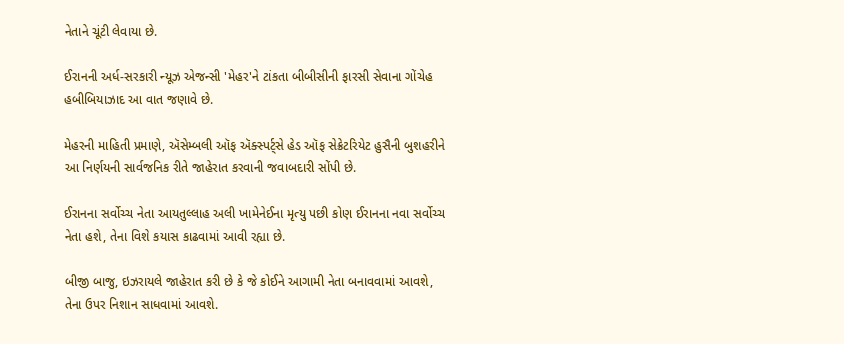નેતાને ચૂંટી લેવાયા છે.

ઈરાનની અર્ધ-સરકારી ન્યૂઝ એજન્સી 'મેહર'ને ટાંકતા બીબીસીની ફારસી સેવાના ગોંચેહ હબીબિયાઝાદ આ વાત જણાવે છે.

મેહરની માહિતી પ્રમાણે, ઍસેમ્બલી ઑફ ઍક્સ્પર્ટ્સે હેડ ઑફ સેક્રેટરિયેટ હુસૈની બુશહરીને આ નિર્ણયની સાર્વજનિક રીતે જાહેરાત કરવાની જવાબદારી સોંપી છે.

ઈરાનના સર્વોચ્ચ નેતા આયતુલ્લાહ અલી ખામેનેઈના મૃત્યુ પછી કોણ ઈરાનના નવા સર્વોચ્ચ નેતા હશે, તેના વિશે કયાસ કાઢવામાં આવી રહ્યા છે.

બીજી બાજુ, ઇઝરાયલે જાહેરાત કરી છે કે જે કોઈને આગામી નેતા બનાવવામાં આવશે, તેના ઉપર નિશાન સાધવામાં આવશે.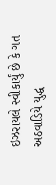ઇઝરાયલે સ્વીકાર્યું છે કે ગત અઠવાડિયે યુદ્ધ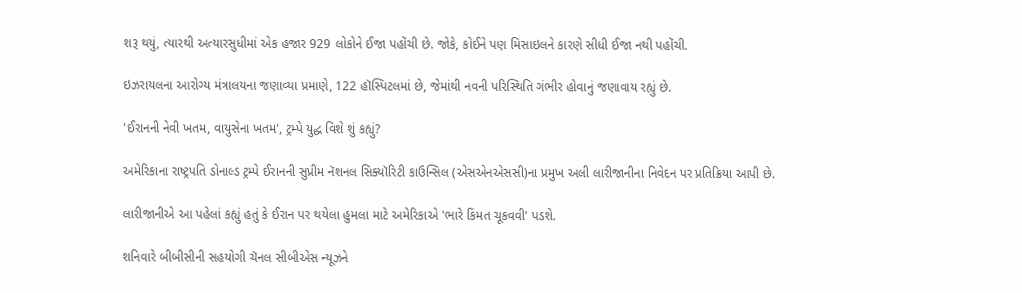શરૂ થયું, ત્યારથી અત્યારસુધીમાં એક હજાર 929 લોકોને ઈજા પહોંચી છે. જોકે, કોઈને પણ મિસાઇલને કારણે સીધી ઈજા નથી પહોંચી.

ઇઝરાયલના આરોગ્ય મંત્રાલયના જણાવ્યા પ્રમાણે, 122 હૉસ્પિટલમાં છે, જેમાંથી નવની પરિસ્થિતિ ગંભીર હોવાનું જણાવાય રહ્યું છે.

'ઈરાનની નેવી ખતમ, વાયુસેના ખતમ', ટ્રમ્પે યુદ્ધ વિશે શું કહ્યું?

અમેરિકાના રાષ્ટ્રપતિ ડોનાલ્ડ ટ્રમ્પે ઈરાનની સુપ્રીમ નૅશનલ સિક્યૉરિટી કાઉન્સિલ (એસએનએસસી)ના પ્રમુખ અલી લારીજાનીના નિવેદન પર પ્રતિક્રિયા આપી છે.

લારીજાનીએ આ પહેલાં કહ્યું હતું કે ઈરાન પર થયેલા હુમલા માટે અમેરિકાએ 'ભારે કિંમત ચૂકવવી' પડશે.

શનિવારે બીબીસીની સહયોગી ચૅનલ સીબીએસ ન્યૂઝને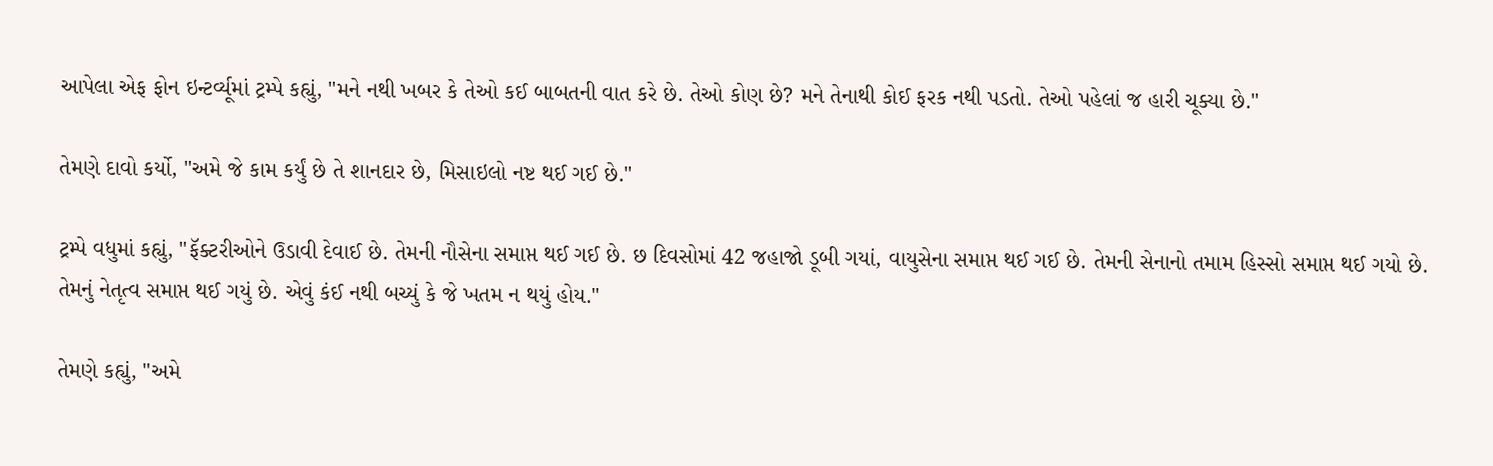આપેલા એફ ફોન ઇન્ટર્વ્યૂમાં ટ્રમ્પે કહ્યું, "મને નથી ખબર કે તેઓ કઈ બાબતની વાત કરે છે. તેઓ કોણ છે? મને તેનાથી કોઈ ફરક નથી પડતો. તેઓ પહેલાં જ હારી ચૂક્યા છે."

તેમણે દાવો કર્યો, "અમે જે કામ કર્યું છે તે શાનદાર છે, મિસાઇલો નષ્ટ થઈ ગઈ છે."

ટ્રમ્પે વધુમાં કહ્યું, "ફૅક્ટરીઓને ઉડાવી દેવાઈ છે. તેમની નૌસેના સમાપ્ત થઈ ગઈ છે. છ દિવસોમાં 42 જહાજો ડૂબી ગયાં, વાયુસેના સમાપ્ત થઈ ગઈ છે. તેમની સેનાનો તમામ હિસ્સો સમાપ્ત થઈ ગયો છે. તેમનું નેતૃત્વ સમાપ્ત થઈ ગયું છે. એવું કંઈ નથી બચ્યું કે જે ખતમ ન થયું હોય."

તેમણે કહ્યું, "અમે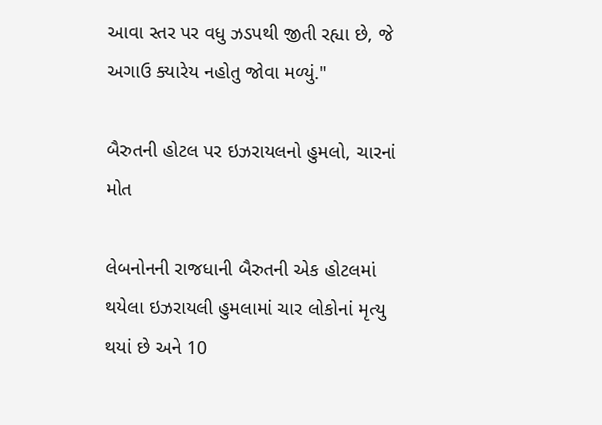આવા સ્તર પર વધુ ઝડપથી જીતી રહ્યા છે, જે અગાઉ ક્યારેય નહોતુ જોવા મળ્યું."

બૈરુતની હોટલ પર ઇઝરાયલનો હુમલો, ચારનાં મોત

લેબનોનની રાજધાની બૈરુતની એક હોટલમાં થયેલા ઇઝરાયલી હુમલામાં ચાર લોકોનાં મૃત્યુ થયાં છે અને 10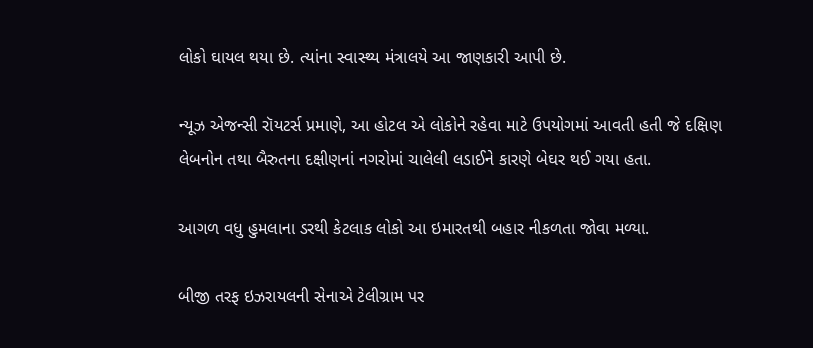લોકો ઘાયલ થયા છે. ત્યાંના સ્વાસ્થ્ય મંત્રાલયે આ જાણકારી આપી છે.

ન્યૂઝ એજન્સી રૉયટર્સ પ્રમાણે, આ હોટલ એ લોકોને રહેવા માટે ઉપયોગમાં આવતી હતી જે દક્ષિણ લેબનોન તથા બૈરુતના દક્ષીણનાં નગરોમાં ચાલેલી લડાઈને કારણે બેઘર થઈ ગયા હતા.

આગળ વધુ હુમલાના ડરથી કેટલાક લોકો આ ઇમારતથી બહાર નીકળતા જોવા મળ્યા.

બીજી તરફ ઇઝરાયલની સેનાએ ટેલીગ્રામ પર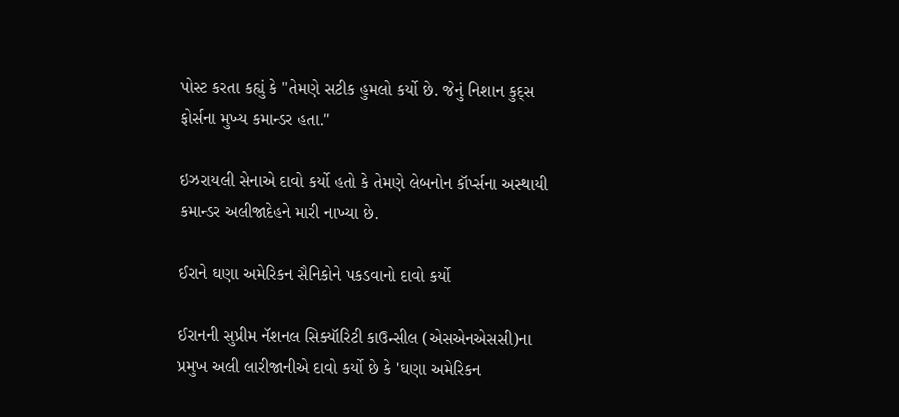પોસ્ટ કરતા કહ્યું કે "તેમણે સટીક હુમલો કર્યો છે. જેનું નિશાન કુદ્સ ફોર્સના મુખ્ય કમાન્ડર હતા."

ઇઝરાયલી સેનાએ દાવો કર્યો હતો કે તેમણે લેબનોન કૉર્પ્સના અસ્થાયી કમાન્ડર અલીજાદેહને મારી નાખ્યા છે.

ઈરાને ઘણા અમેરિકન સૈનિકોને પકડવાનો દાવો કર્યો

ઈરાનની સુપ્રીમ નૅશનલ સિક્યૉરિટી કાઉન્સીલ (એસએનએસસી)ના પ્રમુખ અલી લારીજાનીએ દાવો કર્યો છે કે 'ઘણા અમેરિકન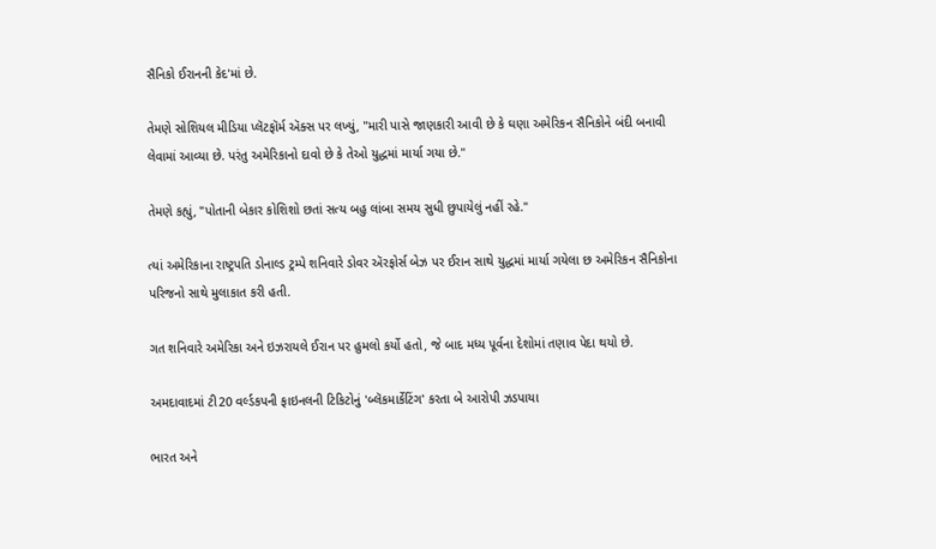સૈનિકો ઈરાનની કેદ'માં છે.

તેમણે સોશિયલ મીડિયા પ્લૅટફૉર્મ ઍક્સ પર લખ્યું, "મારી પાસે જાણકારી આવી છે કે ઘણા અમેરિકન સૈનિકોને બંદી બનાવી લેવામાં આવ્યા છે. પરંતુ અમેરિકાનો દાવો છે કે તેઓ યુદ્ધમાં માર્યા ગયા છે."

તેમણે કહ્યું, "પોતાની બેકાર કોશિશો છતાં સત્ય બહુ લાંબા સમય સુધી છુપાયેલું નહીં રહે."

ત્યાં અમેરિકાના રાષ્ટ્રપતિ ડોનાલ્ડ ટ્રમ્પે શનિવારે ડોવર ઍરફોર્સ બેઝ પર ઈરાન સાથે યુદ્ધમાં માર્યા ગયેલા છ અમેરિકન સૈનિકોના પરિજનો સાથે મુલાકાત કરી હતી.

ગત શનિવારે અમેરિકા અને ઇઝરાયલે ઈરાન પર હુમલો કર્યો હતો, જે બાદ મધ્ય પૂર્વના દેશોમાં તણાવ પેદા થયો છે.

અમદાવાદમાં ટી20 વર્લ્ડકપની ફાઇનલની ટિકિટોનું 'બ્લૅકમાર્કેટિંગ' કરતા બે આરોપી ઝડપાયા

ભારત અને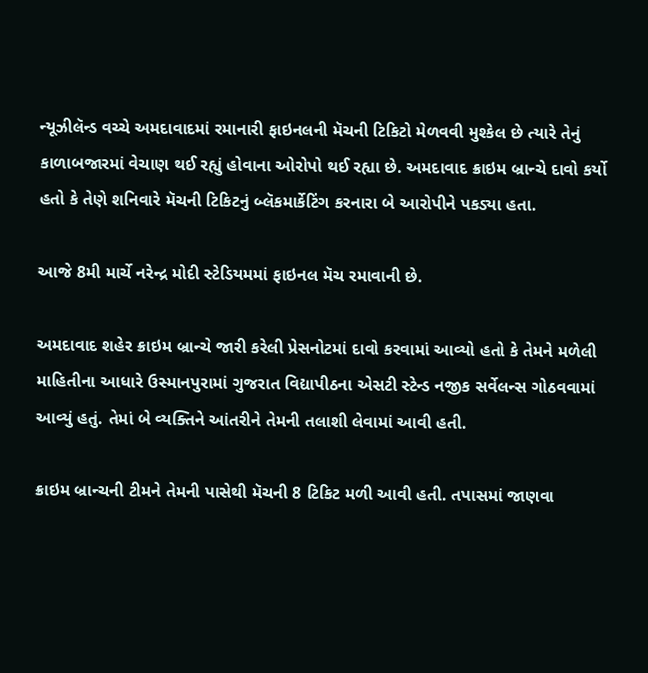ન્યૂઝીલૅન્ડ વચ્ચે અમદાવાદમાં રમાનારી ફાઇનલની મૅચની ટિકિટો મેળવવી મુશ્કેલ છે ત્યારે તેનું કાળાબજારમાં વેચાણ થઈ રહ્યું હોવાના ઓરોપો થઈ રહ્યા છે. અમદાવાદ ક્રાઇમ બ્રાન્ચે દાવો કર્યો હતો કે તેણે શનિવારે મૅચની ટિકિટનું બ્લૅકમાર્કેટિંગ કરનારા બે આરોપીને પકડ્યા હતા.

આજે 8મી માર્ચે નરેન્દ્ર મોદી સ્ટેડિયમમાં ફાઇનલ મૅચ રમાવાની છે.

અમદાવાદ શહેર ક્રાઇમ બ્રાન્ચે જારી કરેલી પ્રેસનોટમાં દાવો કરવામાં આવ્યો હતો કે તેમને મળેલી માહિતીના આધારે ઉસ્માનપુરામાં ગુજરાત વિદ્યાપીઠના એસટી સ્ટેન્ડ નજીક સર્વેલન્સ ગોઠવવામાં આવ્યું હતું. તેમાં બે વ્યક્તિને આંતરીને તેમની તલાશી લેવામાં આવી હતી.

ક્રાઇમ બ્રાન્ચની ટીમને તેમની પાસેથી મૅચની 8 ટિકિટ મળી આવી હતી. તપાસમાં જાણવા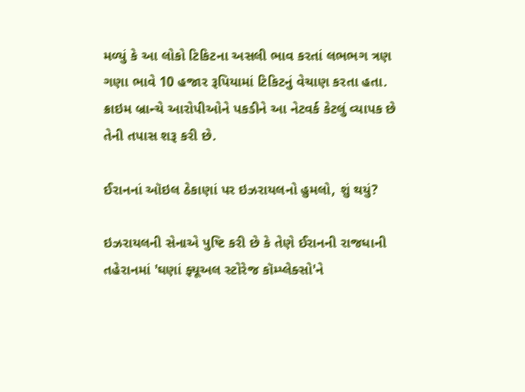મળ્યું કે આ લોકો ટિકિટના અસલી ભાવ કરતાં લભભગ ત્રણ ગણા ભાવે 10 હજાર રૂપિયામાં ટિકિટનું વેચાણ કરતા હતા. ક્રાઇમ બ્રાન્ચે આરોપીઓને પકડીને આ નેટવર્ક કેટલું વ્યાપક છે તેની તપાસ શરૂ કરી છે.

ઈરાનનાં ઑઇલ ઠેકાણાં પર ઇઝરાયલનો હુમલો, શું થયું?

ઇઝરાયલની સેનાએ પુષ્ટિ કરી છે કે તેણે ઈરાનની રાજધાની તહેરાનમાં 'ઘણાં ફ્યૂઅલ સ્ટોરેજ કૉમ્પ્લેક્સો'ને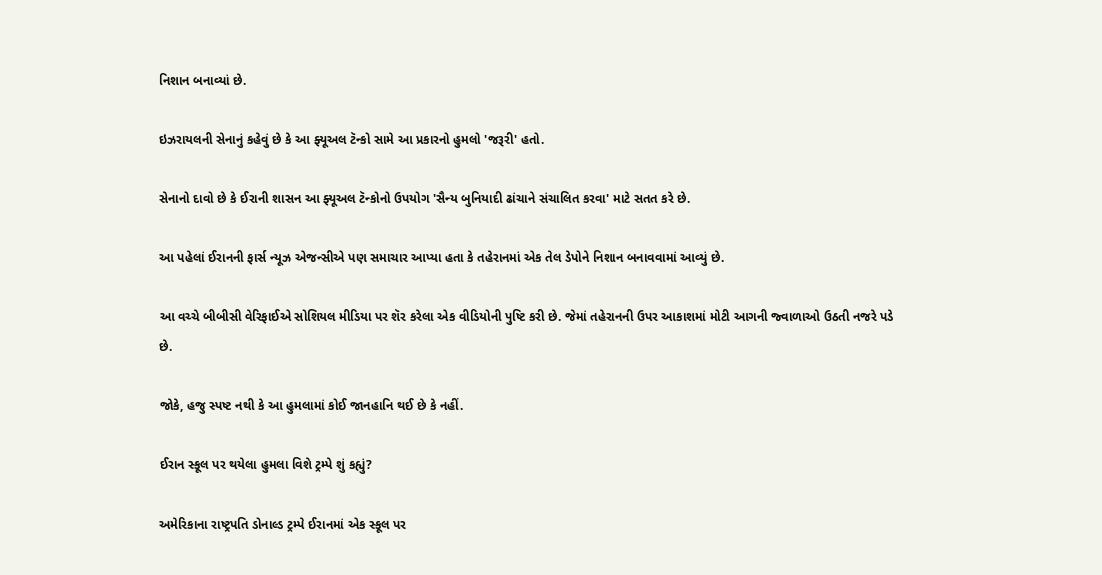નિશાન બનાવ્યાં છે.

ઇઝરાયલની સેનાનું કહેવું છે કે આ ફ્યૂઅલ ટૅન્કો સામે આ પ્રકારનો હુમલો 'જરૂરી' હતો.

સેનાનો દાવો છે કે ઈરાની શાસન આ ફ્યૂઅલ ટૅન્કોનો ઉપયોગ 'સૈન્ય બુનિયાદી ઢાંચાને સંચાલિત કરવા' માટે સતત કરે છે.

આ પહેલાં ઈરાનની ફાર્સ ન્યૂઝ એજન્સીએ પણ સમાચાર આપ્યા હતા કે તહેરાનમાં એક તેલ ડેપોને નિશાન બનાવવામાં આવ્યું છે.

આ વચ્ચે બીબીસી વેરિફાઈએ સોશિયલ મીડિયા પર શૅર કરેલા એક વીડિયોની પુષ્ટિ કરી છે. જેમાં તહેરાનની ઉપર આકાશમાં મોટી આગની જ્વાળાઓ ઉઠતી નજરે પડે છે.

જોકે, હજુ સ્પષ્ટ નથી કે આ હુમલામાં કોઈ જાનહાનિ થઈ છે કે નહીં.

ઈરાન સ્કૂલ પર થયેલા હુમલા વિશે ટ્રમ્પે શું કહ્યું?

અમેરિકાના રાષ્ટ્રપતિ ડોનાલ્ડ ટ્રમ્પે ઈરાનમાં એક સ્કૂલ પર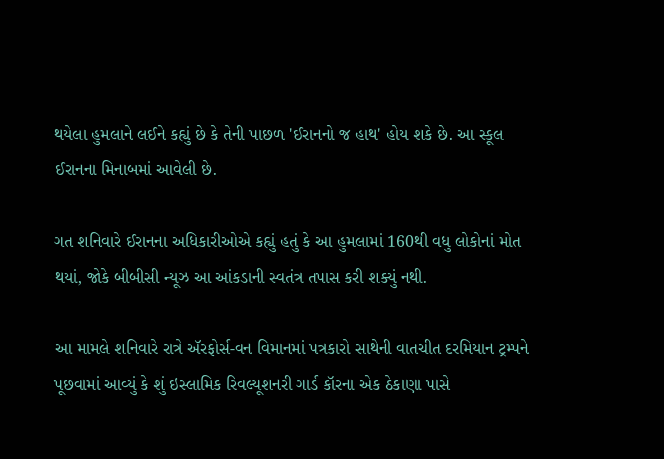થયેલા હુમલાને લઈને કહ્યું છે કે તેની પાછળ 'ઈરાનનો જ હાથ' હોય શકે છે. આ સ્કૂલ ઈરાનના મિનાબમાં આવેલી છે.

ગત શનિવારે ઈરાનના અધિકારીઓએ કહ્યું હતું કે આ હુમલામાં 160થી વધુ લોકોનાં મોત થયાં, જોકે બીબીસી ન્યૂઝ આ આંકડાની સ્વતંત્ર તપાસ કરી શક્યું નથી.

આ મામલે શનિવારે રાત્રે ઍરફોર્સ-વન વિમાનમાં પત્રકારો સાથેની વાતચીત દરમિયાન ટ્રમ્પને પૂછવામાં આવ્યું કે શું ઇસ્લામિક રિવલ્યૂશનરી ગાર્ડ કૉરના એક ઠેકાણા પાસે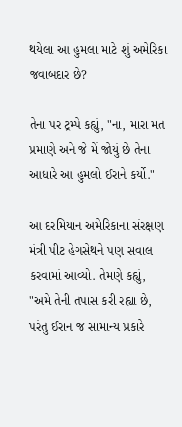થયેલા આ હુમલા માટે શું અમેરિકા જવાબદાર છે?

તેના પર ટ્રમ્પે કહ્યું, "ના, મારા મત પ્રમાણે અને જે મેં જોયું છે તેના આધારે આ હુમલો ઈરાને કર્યો."

આ દરમિયાન અમેરિકાના સંરક્ષણ મંત્રી પીટ હેગસેથને પણ સવાલ કરવામાં આવ્યો. તેમણે કહ્યું, "અમે તેની તપાસ કરી રહ્યા છે, પરંતુ ઈરાન જ સામાન્ય પ્રકારે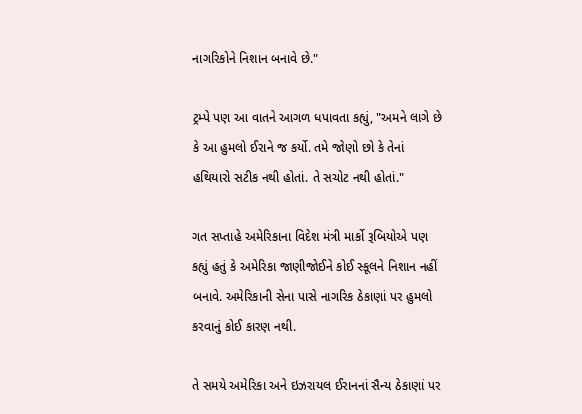નાગરિકોને નિશાન બનાવે છે."

ટ્રમ્પે પણ આ વાતને આગળ ધપાવતા કહ્યું, "અમને લાગે છે કે આ હુમલો ઈરાને જ કર્યો. તમે જોણો છો કે તેનાં હથિયારો સટીક નથી હોતાં. તે સચોટ નથી હોતાં."

ગત સપ્તાહે અમેરિકાના વિદેશ મંત્રી માર્કો રૂબિયોએ પણ કહ્યું હતું કે અમેરિકા જાણીજોઈને કોઈ સ્કૂલને નિશાન નહીં બનાવે. અમેરિકાની સેના પાસે નાગરિક ઠેકાણાં પર હુમલો કરવાનું કોઈ કારણ નથી.

તે સમયે અમેરિકા અને ઇઝરાયલ ઈરાનનાં સૈન્ય ઠેકાણાં પર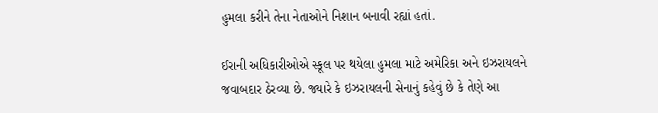હુમલા કરીને તેના નેતાઓને નિશાન બનાવી રહ્યાં હતાં.

ઈરાની અધિકારીઓએ સ્કૂલ પર થયેલા હુમલા માટે અમેરિકા અને ઇઝરાયલને જવાબદાર ઠેરવ્યા છે. જ્યારે કે ઇઝરાયલની સેનાનું કહેવું છે કે તેણે આ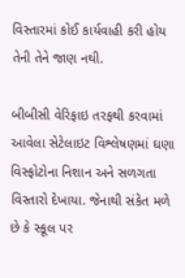વિસ્તારમાં કોઈ કાર્યવાહી કરી હોય તેની તેને જાણ નથી.

બીબીસી વેરિફાઇ તરફથી કરવામાં આવેલા સેટેલાઇટ વિશ્લેષણમાં ઘણા વિસ્ફોટોના નિશાન અને સળગતા વિસ્તારો દેખાયા. જેનાથી સંકેત મળે છે કે સ્કૂલ પર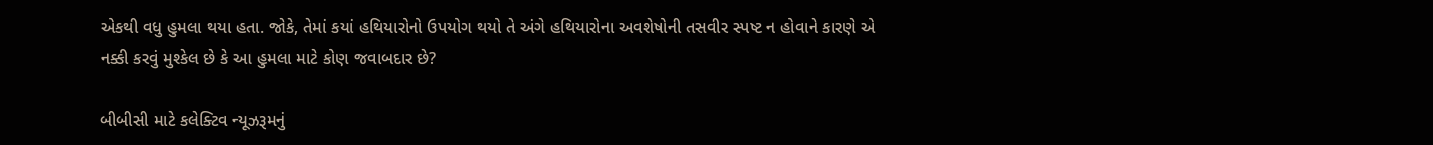એકથી વધુ હુમલા થયા હતા. જોકે, તેમાં કયાં હથિયારોનો ઉપયોગ થયો તે અંગે હથિયારોના અવશેષોની તસવીર સ્પષ્ટ ન હોવાને કારણે એ નક્કી કરવું મુશ્કેલ છે કે આ હુમલા માટે કોણ જવાબદાર છે?

બીબીસી માટે કલેક્ટિવ ન્યૂઝરૂમનું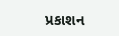પ્રકાશન